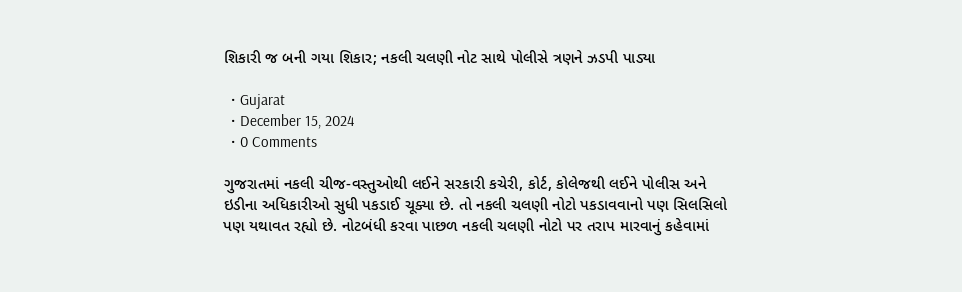શિકારી જ બની ગયા શિકાર; નકલી ચલણી નોટ સાથે પોલીસે ત્રણને ઝડપી પાડ્યા

  • Gujarat
  • December 15, 2024
  • 0 Comments

ગુજરાતમાં નકલી ચીજ-વસ્તુઓથી લઈને સરકારી કચેરી, કોર્ટ, કોલેજથી લઈને પોલીસ અને ઇડીના અધિકારીઓ સુધી પકડાઈ ચૂક્યા છે. તો નકલી ચલણી નોટો પકડાવવાનો પણ સિલસિલો પણ યથાવત રહ્યો છે. નોટબંધી કરવા પાછળ નકલી ચલણી નોટો પર તરાપ મારવાનું કહેવામાં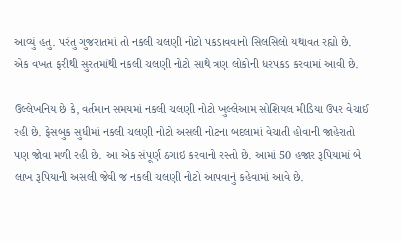આવ્યું હતુ. પરંતુ ગુજરાતમાં તો નકલી ચલણી નોટો પકડાવવાનો સિલસિલો યથાવત રહ્યો છે. એક વખત ફરીથી સુરતમાંથી નકલી ચલણી નોટો સાથે ત્રણ લોકોની ધરપકડ કરવામાં આવી છે.

ઉલ્લેખનિય છે કે, વર્તમાન સમયમાં નકલી ચલણી નોટો ખુલ્લેઆમ સોશિયલ મીડિયા ઉપર વેચાઈ રહી છે. ફેસબુક સુધીમાં નકલી ચલણી નોટો અસલી નોટના બદલામાં વેચાતી હોવાની જાહેરાતો પણ જોવા મળી રહી છે. આ એક સંપૂર્ણ ઠગાઇ કરવાનો રસ્તો છે. આમાં 50 હજાર રૂપિયામાં બે લાખ રૂપિયાની અસલી જેવી જ નકલી ચલણી નોટો આપવાનું કહેવામાં આવે છે.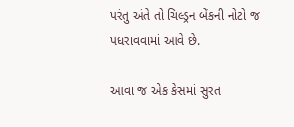પરંતુ અંતે તો ચિલ્ડ્રન બેંકની નોટો જ પધરાવવામાં આવે છે.

આવા જ એક કેસમાં સુરત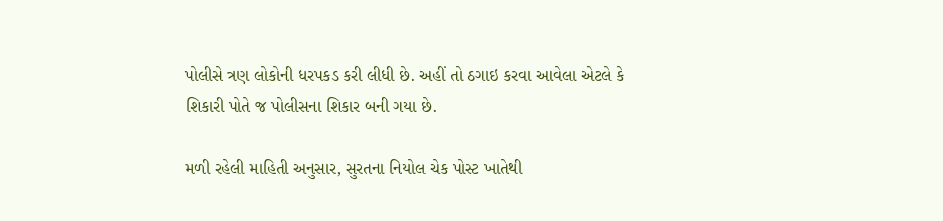પોલીસે ત્રણ લોકોની ધરપકડ કરી લીધી છે. અહીં તો ઠગાઇ કરવા આવેલા એટલે કે શિકારી પોતે જ પોલીસના શિકાર બની ગયા છે.

મળી રહેલી માહિતી અનુસાર, સુરતના નિયોલ ચેક પોસ્ટ ખાતેથી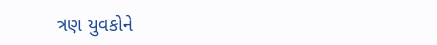ત્રણ યુવકોને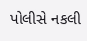પોલીસે નકલી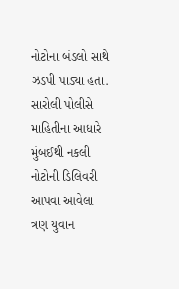નોટોના બંડલો સાથે ઝડપી પાડ્યા હતા. સારોલી પોલીસે માહિતીના આધારે મુંબઈથી નકલી નોટોની ડિલિવરી આપવા આવેલા ત્રણ યુવાન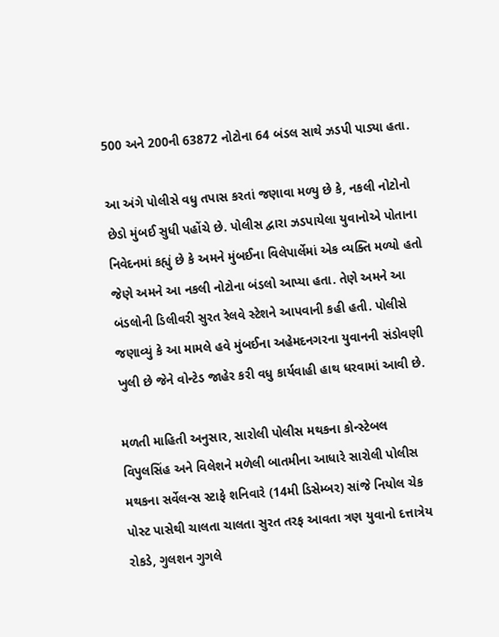500 અને 200ની 63872 નોટોના 64 બંડલ સાથે ઝડપી પાડ્યા હતા.

આ અંગે પોલીસે વધુ તપાસ કરતાં જણાવા મળ્યુ છે કે, નકલી નોટોનો છેડો મુંબઈ સુધી પહોંચે છે. પોલીસ દ્વારા ઝડપાયેલા યુવાનોએ પોતાના નિવેદનમાં કહ્યું છે કે અમને મુંબઈના વિલેપાર્લેમાં એક વ્યક્તિ મળ્યો હતો જેણે અમને આ નકલી નોટોના બંડલો આપ્યા હતા. તેણે અમને આ બંડલોની ડિલીવરી સુરત રેલવે સ્ટેશને આપવાની કહી હતી. પોલીસે જણાવ્યું કે આ મામલે હવે મુંબઈના અહેમદનગરના યુવાનની સંડોવણી ખુલી છે જેને વોન્ટેડ જાહેર કરી વધુ કાર્યવાહી હાથ ધરવામાં આવી છે.

મળતી માહિતી અનુસાર, સારોલી પોલીસ મથકના કોન્સ્ટેબલ વિપુલસિંહ અને વિલેશને મળેલી બાતમીના આધારે સારોલી પોલીસ મથકના સર્વેલન્સ સ્ટાફે શનિવારે (14મી ડિસેમ્બર) સાંજે નિયોલ ચેક પોસ્ટ પાસેથી ચાલતા ચાલતા સુરત તરફ આવતા ત્રણ યુવાનો દત્તાત્રેય રોકડે, ગુલશન ગુગલે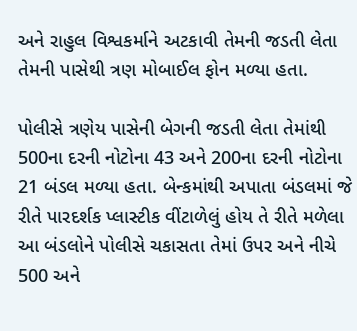અને રાહુલ વિશ્વકર્માને અટકાવી તેમની જડતી લેતા તેમની પાસેથી ત્રણ મોબાઈલ ફોન મળ્યા હતા.

પોલીસે ત્રણેય પાસેની બેગની જડતી લેતા તેમાંથી 500ના દરની નોટોના 43 અને 200ના દરની નોટોના 21 બંડલ મળ્યા હતા. બેન્કમાંથી અપાતા બંડલમાં જે રીતે પારદર્શક પ્લાસ્ટીક વીંટાળેલું હોય તે રીતે મળેલા આ બંડલોને પોલીસે ચકાસતા તેમાં ઉપર અને નીચે 500 અને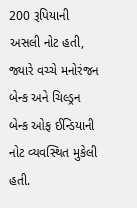200 રૂપિયાની અસલી નોટ હતી, જ્યારે વચ્ચે મનોરંજન બેન્ક અને ચિલ્ડ્રન બેન્ક ઓફ ઈન્ડિયાની નોટ વ્યવસ્થિત મુકેલી હતી.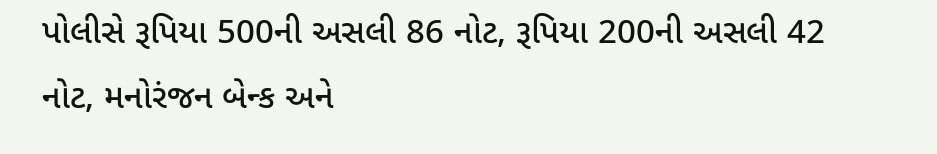પોલીસે રૂપિયા 500ની અસલી 86 નોટ, રૂપિયા 200ની અસલી 42 નોટ, મનોરંજન બેન્ક અને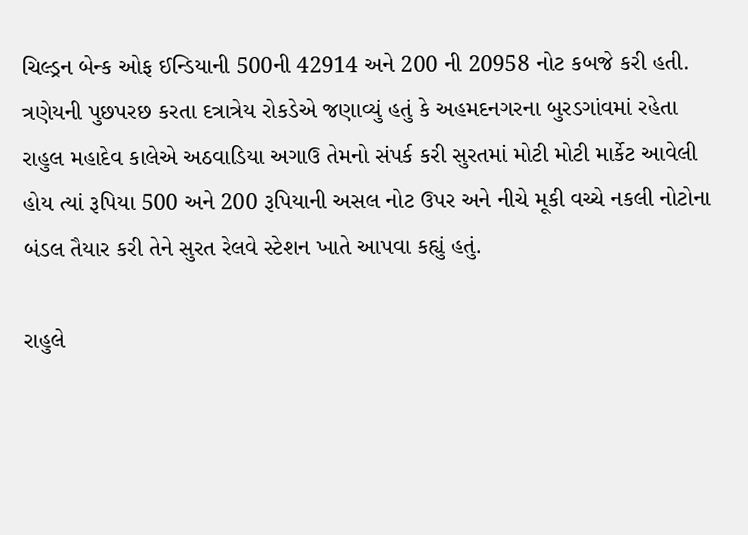ચિલ્ડ્રન બેન્ક ઓફ ઈન્ડિયાની 500ની 42914 અને 200 ની 20958 નોટ કબજે કરી હતી. ત્રણેયની પુછપરછ કરતા દત્રાત્રેય રોકડેએ જણાવ્યું હતું કે અહમદનગરના બુરડગાંવમાં રહેતા રાહુલ મહાદેવ કાલેએ અઠવાડિયા અગાઉ તેમનો સંપર્ક કરી સુરતમાં મોટી મોટી માર્કેટ આવેલી હોય ત્યાં રૂપિયા 500 અને 200 રૂપિયાની અસલ નોટ ઉપર અને નીચે મૂકી વચ્ચે નકલી નોટોના બંડલ તૈયાર કરી તેને સુરત રેલવે સ્ટેશન ખાતે આપવા કહ્યું હતું.

રાહુલે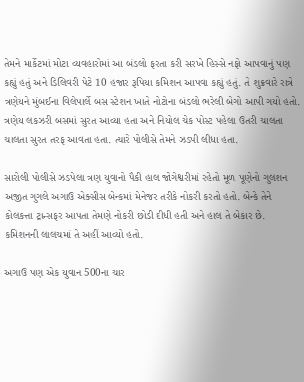તેમને માર્કેટમાં મોટા વ્યવહારોમાં આ બંડલો ફરતા કરી સરખે હિસ્સે નફો આપવાનું પણ કહ્યું હતું અને ડિલિવરી પેટે 10 હજાર રૂપિયા કમિશન આપવા કહ્યું હતું. તે શુક્રવારે રાત્રે ત્રણેયને મુંબઈના વિલેપાર્લે બસ સ્ટેશન ખાતે નોટોના બંડલો ભરેલી બેગો આપી ગયો હતો. ત્રણેય લકઝરી બસમાં સુરત આવ્યા હતા અને નિયોલ ચેક પોસ્ટ પહેલા ઉતરી ચાલતા ચાલતા સુરત તરફ આવતા હતા. ત્યારે પોલીસે તેમને ઝડપી લીધા હતા.

સારોલી પોલીસે ઝડપેલા ત્રણ યુવાનો પૈકી હાલ જોગેશ્વરીમાં રહેતો મૂળ પૂણેનો ગુલશન અજીત ગુગલે અગાઉ એક્સીસ બેન્કમાં મેનેજર તરીકે નોકરી કરતો હતો. બેન્કે તેને કોલકત્તા ટ્રાન્સફર આપતા તેમણે નોકરી છોડી દીધી હતી અને હાલ તે બેકાર છે. કમિશનની લાલચમાં તે અહીં આવ્યો હતો.

અગાઉ પણ એક યુવાન 500ના ચાર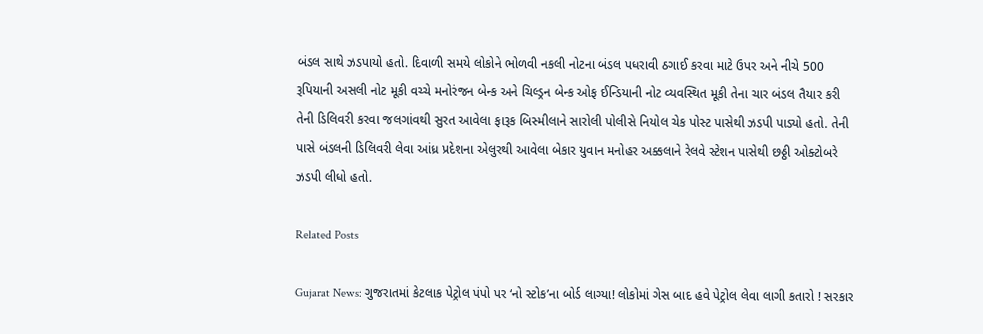બંડલ સાથે ઝડપાયો હતો. દિવાળી સમયે લોકોને ભોળવી નકલી નોટના બંડલ પધરાવી ઠગાઈ કરવા માટે ઉપર અને નીચે 500 રૂપિયાની અસલી નોટ મૂકી વચ્ચે મનોરંજન બેન્ક અને ચિલ્ડ્રન બેન્ક ઓફ ઈન્ડિયાની નોટ વ્યવસ્થિત મૂકી તેના ચાર બંડલ તૈયાર કરી તેની ડિલિવરી કરવા જલગાંવથી સુરત આવેલા ફારૂક બિસ્મીલાને સારોલી પોલીસે નિયોલ ચેક પોસ્ટ પાસેથી ઝડપી પાડ્યો હતો. તેની પાસે બંડલની ડિલિવરી લેવા આંધ્ર પ્રદેશના એલુરથી આવેલા બેકાર યુવાન મનોહર અક્કલાને રેલવે સ્ટેશન પાસેથી છઠ્ઠી ઓક્ટોબરે ઝડપી લીધો હતો.

Related Posts

Gujarat News: ગુજરાતમાં કેટલાક પેટ્રોલ પંપો પર ‘નો સ્ટોક’ના બોર્ડ લાગ્યા! લોકોમાં ગેસ બાદ હવે પેટ્રોલ લેવા લાગી કતારો ! સરકાર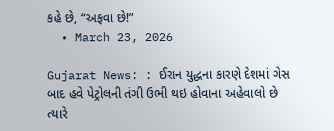કહે છે, “અફવા છે!”
  • March 23, 2026

Gujarat News: : ઈરાન યુદ્ધના કારણે દેશમાં ગેસ બાદ હવે પેટ્રોલની તંગી ઉભી થઇ હોવાના અહેવાલો છે ત્યારે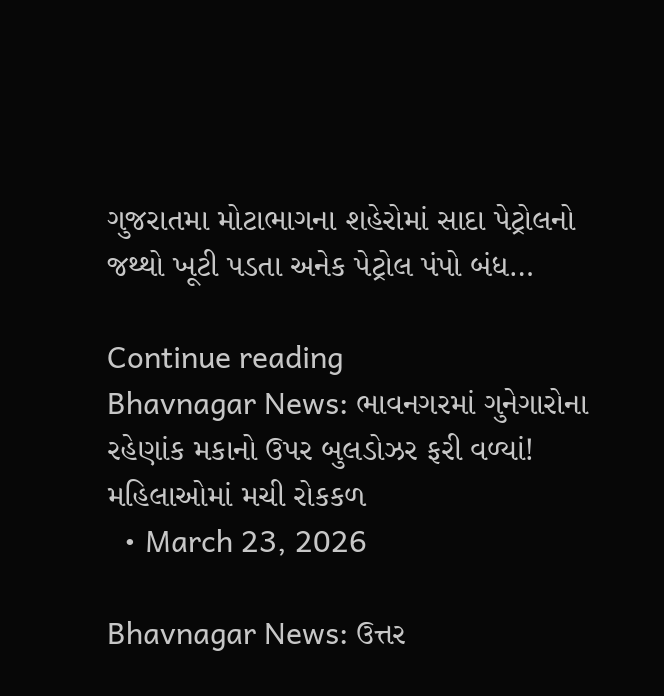ગુજરાતમા મોટાભાગના શહેરોમાં સાદા પેટ્રોલનો જથ્થો ખૂટી પડતા અનેક પેટ્રોલ પંપો બંધ…

Continue reading
Bhavnagar News: ભાવનગરમાં ગુનેગારોના રહેણાંક મકાનો ઉપર બુલડોઝર ફરી વળ્યાં! મહિલાઓમાં મચી રોકકળ
  • March 23, 2026

Bhavnagar News: ઉત્તર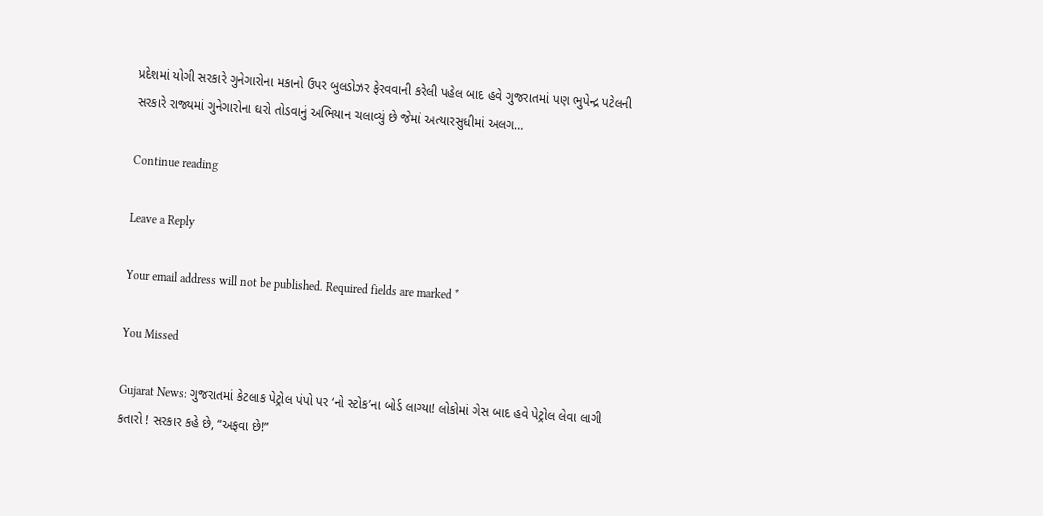પ્રદેશમાં યોગી સરકારે ગુનેગારોના મકાનો ઉપર બુલડોઝર ફેરવવાની કરેલી પહેલ બાદ હવે ગુજરાતમાં પણ ભુપેન્દ્ર પટેલની સરકારે રાજ્યમાં ગુનેગારોના ઘરો તોડવાનું અભિયાન ચલાવ્યું છે જેમાં અત્યારસુધીમાં અલગ…

Continue reading

Leave a Reply

Your email address will not be published. Required fields are marked *

You Missed

Gujarat News: ગુજરાતમાં કેટલાક પેટ્રોલ પંપો પર ‘નો સ્ટોક’ના બોર્ડ લાગ્યા! લોકોમાં ગેસ બાદ હવે પેટ્રોલ લેવા લાગી કતારો ! સરકાર કહે છે, “અફવા છે!”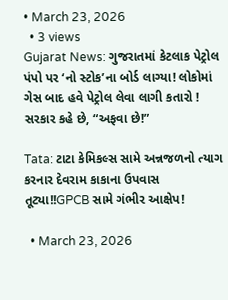• March 23, 2026
  • 3 views
Gujarat News: ગુજરાતમાં કેટલાક પેટ્રોલ પંપો પર ‘નો સ્ટોક’ના બોર્ડ લાગ્યા! લોકોમાં ગેસ બાદ હવે પેટ્રોલ લેવા લાગી કતારો ! સરકાર કહે છે, “અફવા છે!”

Tata: ટાટા કેમિકલ્સ સામે અન્નજળનો ત્યાગ કરનાર દેવરામ કાકાના ઉપવાસ તૂટ્યા!!GPCB સામે ગંભીર આક્ષેપ!

  • March 23, 2026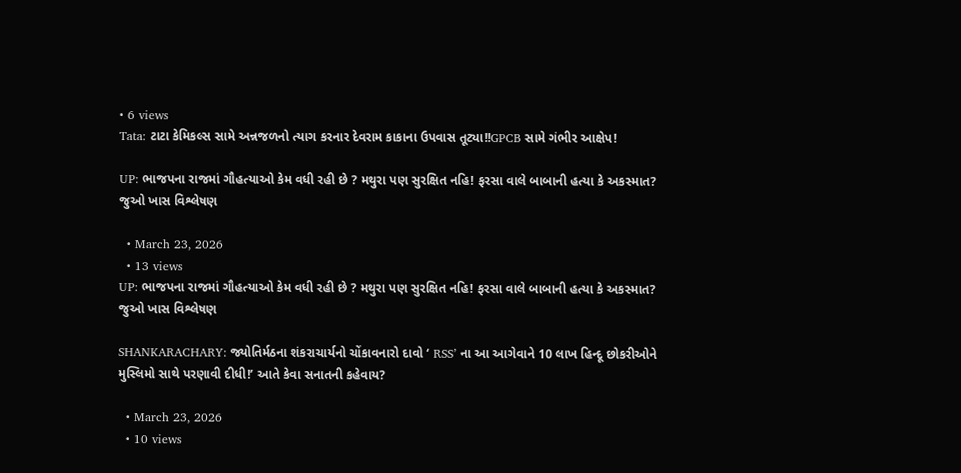• 6 views
Tata: ટાટા કેમિકલ્સ સામે અન્નજળનો ત્યાગ કરનાર દેવરામ કાકાના ઉપવાસ તૂટ્યા!!GPCB સામે ગંભીર આક્ષેપ!

UP: ભાજપના રાજમાં ગૌહત્યાઓ કેમ વધી રહી છે ? મથુરા પણ સુરક્ષિત નહિ! ફરસા વાલે બાબાની હત્યા કે અકસ્માત? જુઓ ખાસ વિશ્લેષણ

  • March 23, 2026
  • 13 views
UP: ભાજપના રાજમાં ગૌહત્યાઓ કેમ વધી રહી છે ? મથુરા પણ સુરક્ષિત નહિ! ફરસા વાલે બાબાની હત્યા કે અકસ્માત? જુઓ ખાસ વિશ્લેષણ

SHANKARACHARY: જ્યોતિર્મઠના શંકરાચાર્યનો ચોંકાવનારો દાવો ‘ RSS’ ના આ આગેવાને 10 લાખ હિન્દૂ છોકરીઓને મુસ્લિમો સાથે પરણાવી દીધી!’ આતે કેવા સનાતની કહેવાય?

  • March 23, 2026
  • 10 views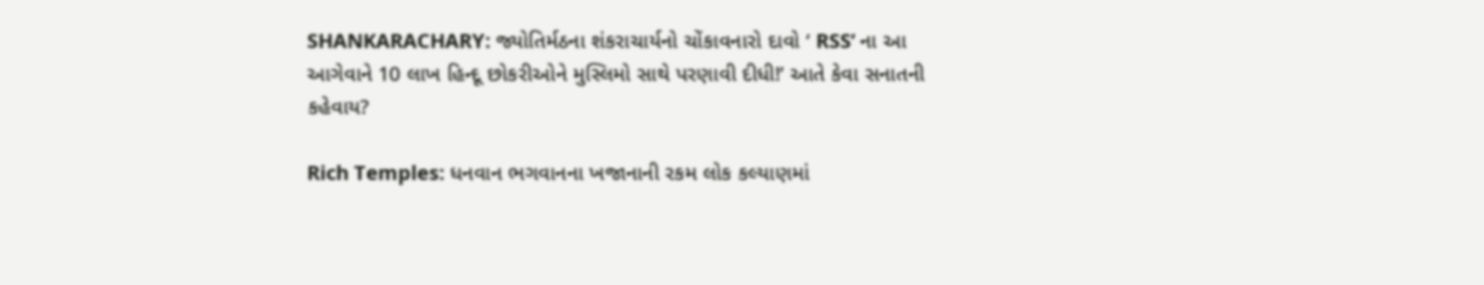SHANKARACHARY: જ્યોતિર્મઠના શંકરાચાર્યનો ચોંકાવનારો દાવો ‘ RSS’ ના આ આગેવાને 10 લાખ હિન્દૂ છોકરીઓને મુસ્લિમો સાથે પરણાવી દીધી!’ આતે કેવા સનાતની કહેવાય?

Rich Temples: ધનવાન ભગવાનના ખજાનાની રકમ લોક કલ્યાણમાં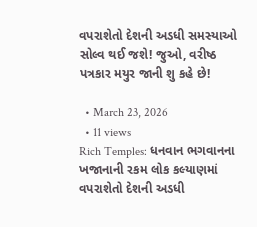વપરાશેતો દેશની અડધી સમસ્યાઓ સોલ્વ થઈ જશે! જુઓ, વરીષ્ઠ પત્રકાર મયુર જાની શુ કહે છે!

  • March 23, 2026
  • 11 views
Rich Temples: ધનવાન ભગવાનના ખજાનાની રકમ લોક કલ્યાણમાં વપરાશેતો દેશની અડધી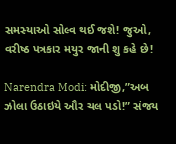સમસ્યાઓ સોલ્વ થઈ જશે! જુઓ, વરીષ્ઠ પત્રકાર મયુર જાની શુ કહે છે!

Narendra Modi: મોદીજી,”અબ ઝોલા ઉઠાઇયે ઔર ચલ પડો!” સંજય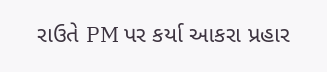રાઉતે PM પર કર્યા આકરા પ્રહાર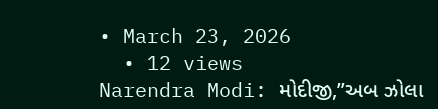• March 23, 2026
  • 12 views
Narendra Modi: મોદીજી,”અબ ઝોલા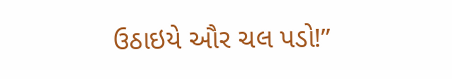ઉઠાઇયે ઔર ચલ પડો!”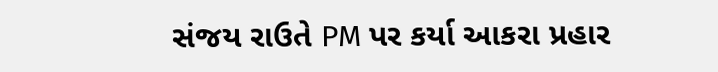સંજય રાઉતે PM પર કર્યા આકરા પ્રહાર